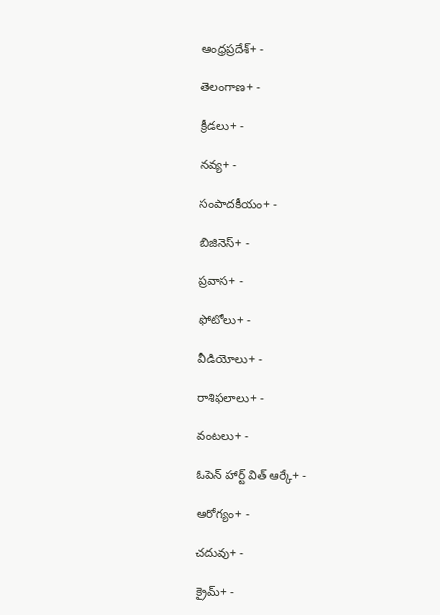ఆంధ్రప్రదేశ్+ -

తెలంగాణ+ -

క్రీడలు+ -

నవ్య+ -

సంపాదకీయం+ -

బిజినెస్+ -

ప్రవాస+ -

ఫోటోలు+ -

వీడియోలు+ -

రాశిఫలాలు+ -

వంటలు+ -

ఓపెన్ హార్ట్ విత్ ఆర్కే+ -

ఆరోగ్యం+ -

చదువు+ -

క్రైమ్+ -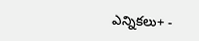ఎన్నికలు+ -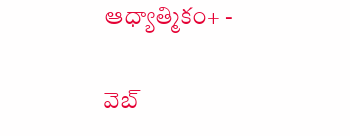ఆధ్యాత్మికం+ -

వెబ్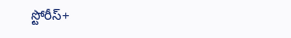స్టోరీస్+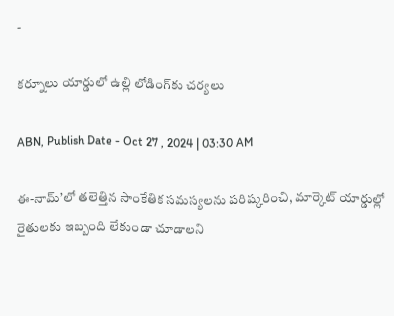-

కర్నూలు యార్డులో ఉల్లి లోడింగ్‌కు చర్యలు

ABN, Publish Date - Oct 27 , 2024 | 03:30 AM

ఈ-నామ్‌’లో తలెత్తిన సాంకేతిక సమస్యలను పరిష్కరించి, మార్కెట్‌ యార్డుల్లో రైతులకు ఇబ్బంది లేకుండా చూడాలని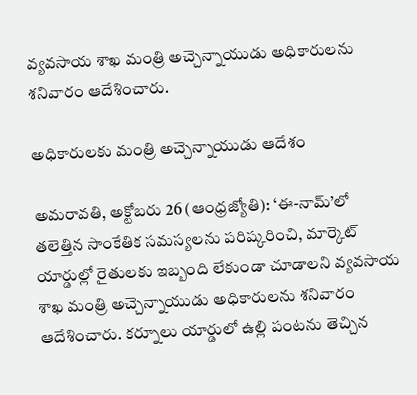వ్యవసాయ శాఖ మంత్రి అచ్చెన్నాయుడు అధికారులను శనివారం ఆదేశించారు.

అధికారులకు మంత్రి అచ్చెన్నాయుడు ఆదేశం

అమరావతి, అక్టోబరు 26 (ఆంధ్రజ్యోతి): ‘ఈ-నామ్‌’లో తలెత్తిన సాంకేతిక సమస్యలను పరిష్కరించి, మార్కెట్‌ యార్డుల్లో రైతులకు ఇబ్బంది లేకుండా చూడాలని వ్యవసాయ శాఖ మంత్రి అచ్చెన్నాయుడు అధికారులను శనివారం ఆదేశించారు. కర్నూలు యార్డులో ఉల్లి పంటను తెచ్చిన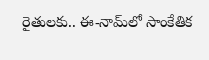రైతులకు.. ఈ-నామ్‌లో సాంకేతిక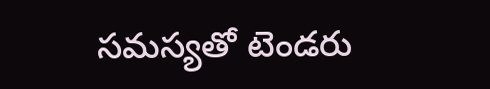సమస్యతో టెండరు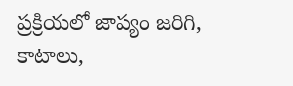ప్రక్రియలో జాప్యం జరిగి, కాటాలు,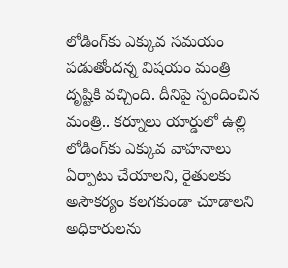లోడింగ్‌కు ఎక్కువ సమయం పడుతోందన్న విషయం మంత్రి దృష్టికి వచ్చింది. దీనిపై స్పందించిన మంత్రి.. కర్నూలు యార్డులో ఉల్లి లోడింగ్‌కు ఎక్కువ వాహనాలు ఏర్పాటు చేయాలని, రైతులకు అసౌకర్యం కలగకుండా చూడాలని అధికారులను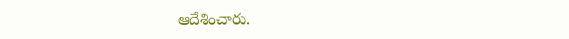ఆదేశించారు.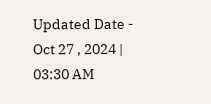Updated Date - Oct 27 , 2024 | 03:30 AM